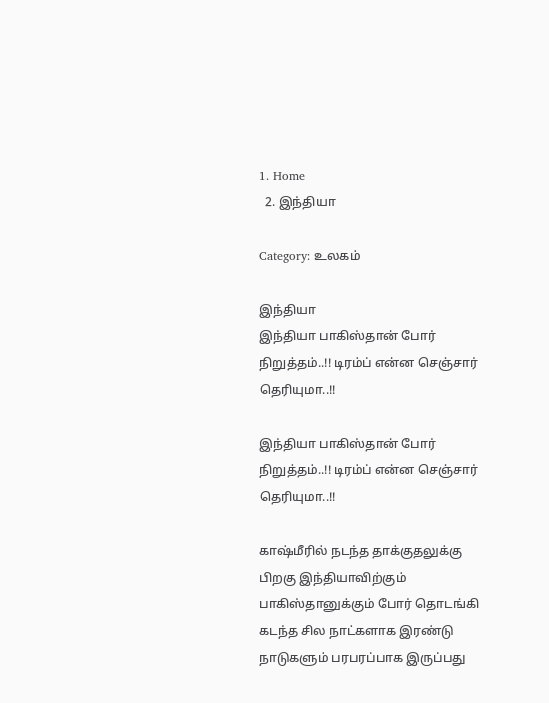1. Home
  2. இந்தியா

Category: உலகம்

இந்தியா
இந்தியா பாகிஸ்தான் போர் நிறுத்தம்..!! டிரம்ப் என்ன செஞ்சார் தெரியுமா..!!

இந்தியா பாகிஸ்தான் போர் நிறுத்தம்..!! டிரம்ப் என்ன செஞ்சார் தெரியுமா..!!

காஷ்மீரில் நடந்த தாக்குதலுக்கு பிறகு இந்தியாவிற்கும் பாகிஸ்தானுக்கும் போர் தொடங்கி கடந்த சில நாட்களாக இரண்டு நாடுகளும் பரபரப்பாக இருப்பது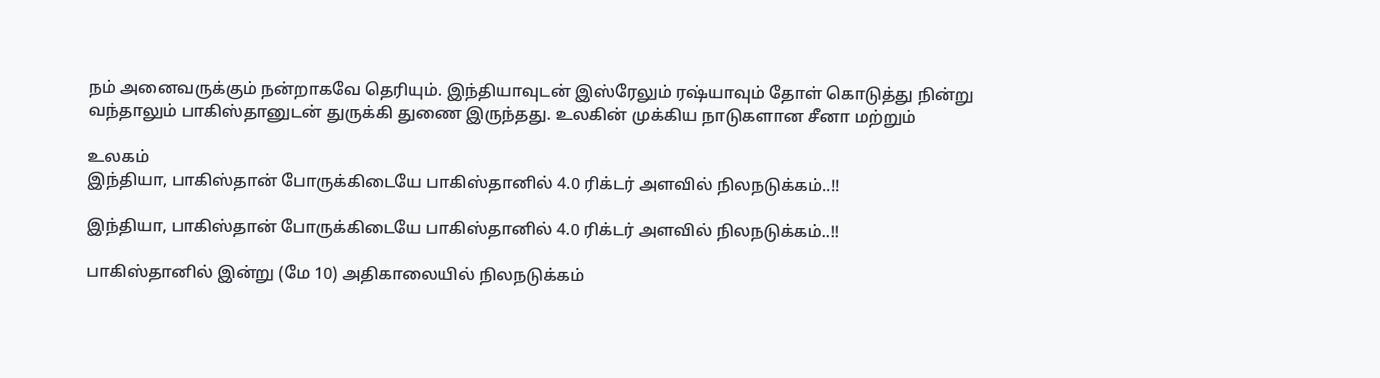நம் அனைவருக்கும் நன்றாகவே தெரியும். இந்தியாவுடன் இஸ்ரேலும் ரஷ்யாவும் தோள் கொடுத்து நின்று வந்தாலும் பாகிஸ்தானுடன் துருக்கி துணை இருந்தது. உலகின் முக்கிய நாடுகளான சீனா மற்றும்

உலகம்
இந்தியா, பாகிஸ்தான் போருக்கிடையே பாகிஸ்தானில் 4.0 ரிக்டர் அளவில் நிலநடுக்கம்..!!

இந்தியா, பாகிஸ்தான் போருக்கிடையே பாகிஸ்தானில் 4.0 ரிக்டர் அளவில் நிலநடுக்கம்..!!

பாகிஸ்தானில் இன்று (மே 10) அதிகாலையில் நிலநடுக்கம்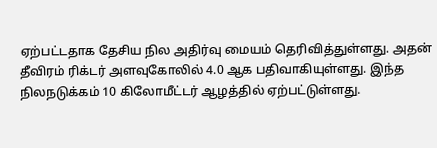ஏற்பட்டதாக தேசிய நில அதிர்வு மையம் தெரிவித்துள்ளது. அதன் தீவிரம் ரிக்டர் அளவுகோலில் 4.0 ஆக பதிவாகியுள்ளது. இந்த நிலநடுக்கம் 10 கிலோமீட்டர் ஆழத்தில் ஏற்பட்டுள்ளது.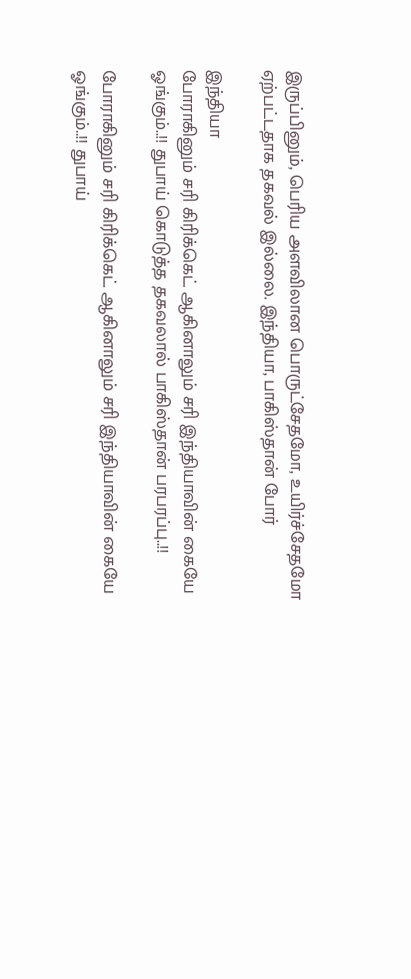இருப்பினும், பெரிய அளவிலான பொருட்சேதமோ, உயிர்ச்சேதமோ ஏற்பட்டதாக தகவல் இல்லை. இந்தியா, பாகிஸ்தான் போர்

இந்தியா
போராகினும் சரி கிரிக்கெட் ஆகினாலும் சரி இந்தியாவின் கையே ஓங்கும்..!! துபாய் கொடுத்த தகவலால் பாகிஸ்தான் பரபரப்பு..!!

போராகினும் சரி கிரிக்கெட் ஆகினாலும் சரி இந்தியாவின் கையே ஓங்கும்..!! துபாய்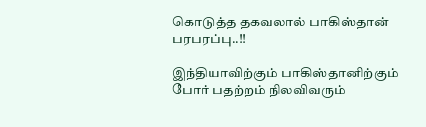கொடுத்த தகவலால் பாகிஸ்தான் பரபரப்பு..!!

இந்தியாவிற்கும் பாகிஸ்தானிற்கும் போர் பதற்றம் நிலவிவரும்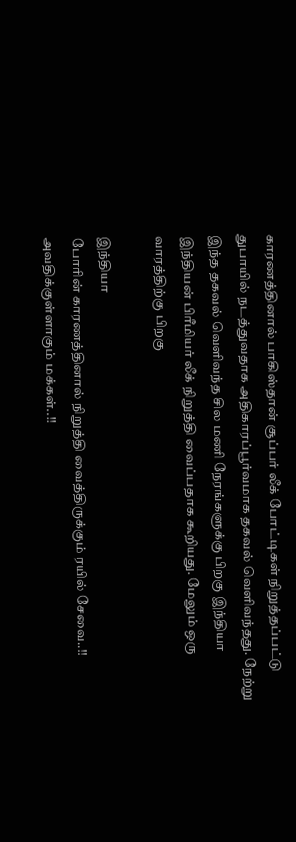காரணத்தினால் பாகிஸ்தான் சூப்பர் லீக் போட்டிகள் நிறுத்தப்பட்டு துபாயில் நடத்துவதாக அதிகாரப்பூர்வமாக தகவல் வெளிவந்தது. நேற்று இந்த தகவல் வெளிவந்த சில மணி நேரங்களுக்கு பிறகு இந்தியா இந்தியன் பிரீமியர் லீக் நிறுத்தி வைப்பதாக கூறியது. மேலும் ஒரு வாரத்திற்கு பிறகு

இந்தியா
போரின் காரணத்தினால் நிறுத்தி வைத்திருக்கும் ரயில் சேவை..!! அவதிக்குள்ளாகும் மக்கள்..!!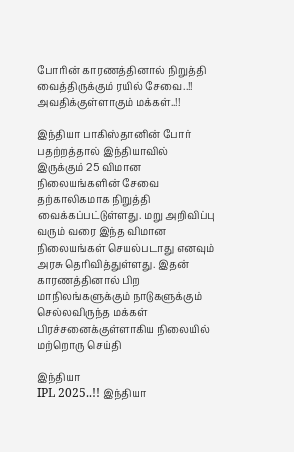போரின் காரணத்தினால் நிறுத்தி வைத்திருக்கும் ரயில் சேவை..!! அவதிக்குள்ளாகும் மக்கள்..!!

இந்தியா பாகிஸ்தானின் போர் பதற்றத்தால் இந்தியாவில் இருக்கும் 25 விமான நிலையங்களின் சேவை தற்காலிகமாக நிறுத்தி வைக்கப்பட்டுள்ளது. மறு அறிவிப்பு வரும் வரை இந்த விமான நிலையங்கள் செயல்படாது எனவும் அரசு தெரிவித்துள்ளது. இதன் காரணத்தினால் பிற மாநிலங்களுக்கும் நாடுகளுக்கும் செல்லவிருந்த மக்கள் பிரச்சனைக்குள்ளாகிய நிலையில் மற்றொரு செய்தி

இந்தியா
IPL 2025..!! இந்தியா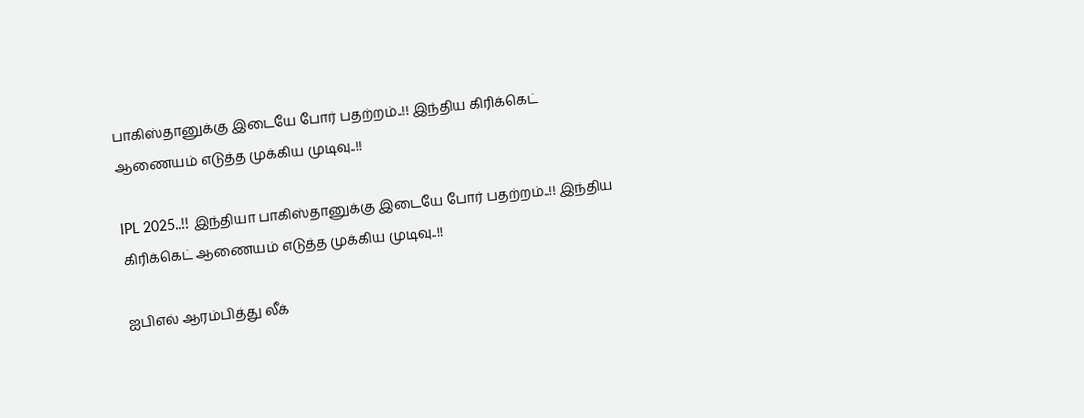பாகிஸ்தானுக்கு இடையே போர் பதற்றம்..!! இந்திய கிரிக்கெட் ஆணையம் எடுத்த முக்கிய முடிவு..!!

IPL 2025..!! இந்தியா பாகிஸ்தானுக்கு இடையே போர் பதற்றம்..!! இந்திய கிரிக்கெட் ஆணையம் எடுத்த முக்கிய முடிவு..!!

ஐபிஎல் ஆரம்பித்து லீக்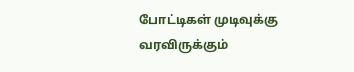போட்டிகள் முடிவுக்கு வரவிருக்கும்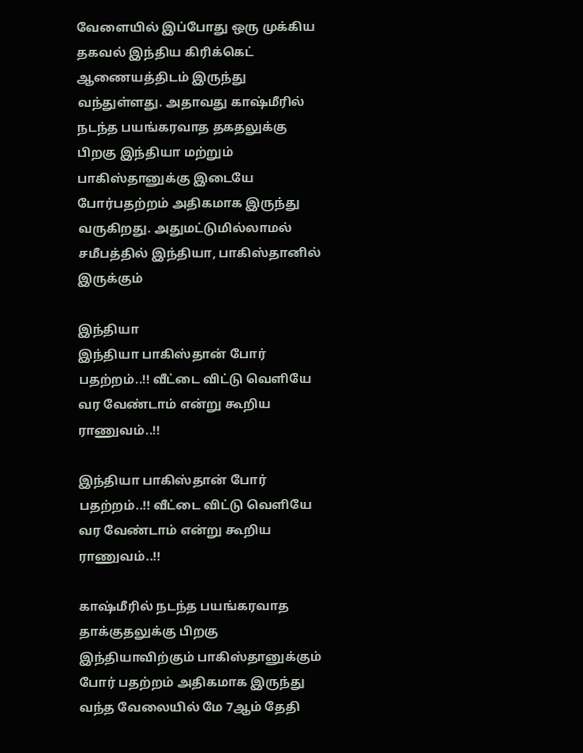வேளையில் இப்போது ஒரு முக்கிய தகவல் இந்திய கிரிக்கெட் ஆணையத்திடம் இருந்து வந்துள்ளது. அதாவது காஷ்மீரில் நடந்த பயங்கரவாத தகதலுக்கு பிறகு இந்தியா மற்றும் பாகிஸ்தானுக்கு இடையே போர்பதற்றம் அதிகமாக இருந்து வருகிறது. அதுமட்டுமில்லாமல் சமீபத்தில் இந்தியா, பாகிஸ்தானில் இருக்கும்

இந்தியா
இந்தியா பாகிஸ்தான் போர் பதற்றம்..!! வீட்டை விட்டு வெளியே வர வேண்டாம் என்று கூறிய ராணுவம்..!!

இந்தியா பாகிஸ்தான் போர் பதற்றம்..!! வீட்டை விட்டு வெளியே வர வேண்டாம் என்று கூறிய ராணுவம்..!!

காஷ்மீரில் நடந்த பயங்கரவாத தாக்குதலுக்கு பிறகு இந்தியாவிற்கும் பாகிஸ்தானுக்கும் போர் பதற்றம் அதிகமாக இருந்து வந்த வேலையில் மே 7ஆம் தேதி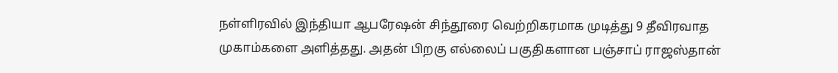நள்ளிரவில் இந்தியா ஆபரேஷன் சிந்தூரை வெற்றிகரமாக முடித்து 9 தீவிரவாத முகாம்களை அளித்தது. அதன் பிறகு எல்லைப் பகுதிகளான பஞ்சாப் ராஜஸ்தான்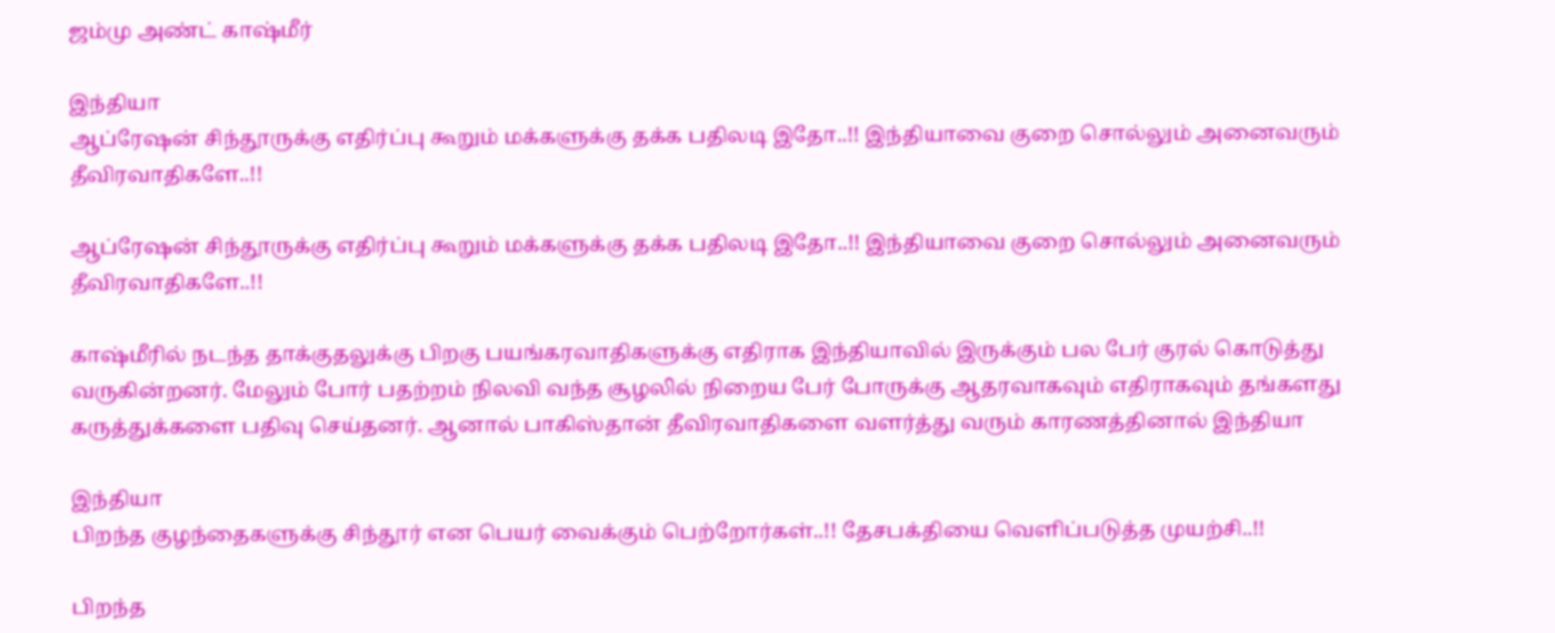ஜம்மு அண்ட் காஷ்மீர்

இந்தியா
ஆப்ரேஷன் சிந்தூருக்கு எதிர்ப்பு கூறும் மக்களுக்கு தக்க பதிலடி இதோ..!! இந்தியாவை குறை சொல்லும் அனைவரும் தீவிரவாதிகளே..!!

ஆப்ரேஷன் சிந்தூருக்கு எதிர்ப்பு கூறும் மக்களுக்கு தக்க பதிலடி இதோ..!! இந்தியாவை குறை சொல்லும் அனைவரும் தீவிரவாதிகளே..!!

காஷ்மீரில் நடந்த தாக்குதலுக்கு பிறகு பயங்கரவாதிகளுக்கு எதிராக இந்தியாவில் இருக்கும் பல பேர் குரல் கொடுத்து வருகின்றனர். மேலும் போர் பதற்றம் நிலவி வந்த சூழலில் நிறைய பேர் போருக்கு ஆதரவாகவும் எதிராகவும் தங்களது கருத்துக்களை பதிவு செய்தனர். ஆனால் பாகிஸ்தான் தீவிரவாதிகளை வளர்த்து வரும் காரணத்தினால் இந்தியா

இந்தியா
பிறந்த குழந்தைகளுக்கு சிந்தூர் என பெயர் வைக்கும் பெற்றோர்கள்..!! தேசபக்தியை வெளிப்படுத்த முயற்சி..!!

பிறந்த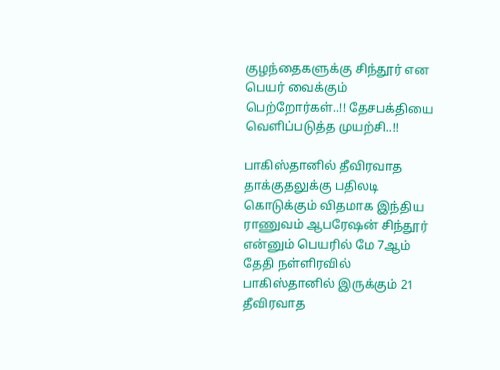குழந்தைகளுக்கு சிந்தூர் என பெயர் வைக்கும் பெற்றோர்கள்..!! தேசபக்தியை வெளிப்படுத்த முயற்சி..!!

பாகிஸ்தானில் தீவிரவாத தாக்குதலுக்கு பதிலடி கொடுக்கும் விதமாக இந்திய ராணுவம் ஆபரேஷன் சிந்தூர் என்னும் பெயரில் மே 7ஆம் தேதி நள்ளிரவில் பாகிஸ்தானில் இருக்கும் 21 தீவிரவாத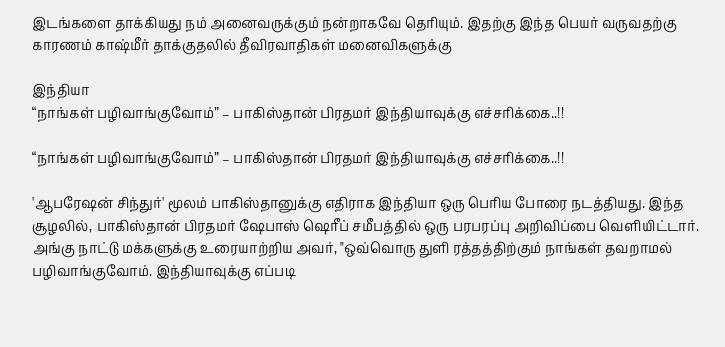இடங்களை தாக்கியது நம் அனைவருக்கும் நன்றாகவே தெரியும். இதற்கு இந்த பெயர் வருவதற்கு காரணம் காஷ்மீர் தாக்குதலில் தீவிரவாதிகள் மனைவிகளுக்கு

இந்தியா
“நாங்கள் பழிவாங்குவோம்” – பாகிஸ்தான் பிரதமர் இந்தியாவுக்கு எச்சரிக்கை..!!

“நாங்கள் பழிவாங்குவோம்” – பாகிஸ்தான் பிரதமர் இந்தியாவுக்கு எச்சரிக்கை..!!

'ஆபரேஷன் சிந்துர்' மூலம் பாகிஸ்தானுக்கு எதிராக இந்தியா ஒரு பெரிய போரை நடத்தியது. இந்த சூழலில், பாகிஸ்தான் பிரதமர் ஷேபாஸ் ஷெரீப் சமீபத்தில் ஒரு பரபரப்பு அறிவிப்பை வெளியிட்டார். அங்கு நாட்டு மக்களுக்கு உரையாற்றிய அவர், "ஒவ்வொரு துளி ரத்தத்திற்கும் நாங்கள் தவறாமல் பழிவாங்குவோம். இந்தியாவுக்கு எப்படி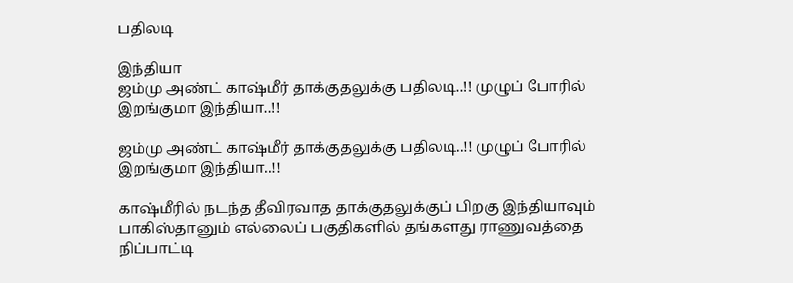பதிலடி

இந்தியா
ஜம்மு அண்ட் காஷ்மீர் தாக்குதலுக்கு பதிலடி..!! முழுப் போரில் இறங்குமா இந்தியா..!!

ஜம்மு அண்ட் காஷ்மீர் தாக்குதலுக்கு பதிலடி..!! முழுப் போரில் இறங்குமா இந்தியா..!!

காஷ்மீரில் நடந்த தீவிரவாத தாக்குதலுக்குப் பிறகு இந்தியாவும் பாகிஸ்தானும் எல்லைப் பகுதிகளில் தங்களது ராணுவத்தை நிப்பாட்டி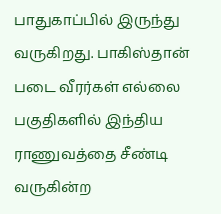பாதுகாப்பில் இருந்து வருகிறது. பாகிஸ்தான் படை வீரர்கள் எல்லை பகுதிகளில் இந்திய ராணுவத்தை சீண்டி வருகின்ற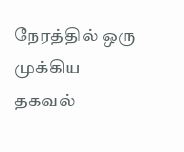நேரத்தில் ஒரு முக்கிய தகவல்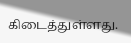கிடைத்துள்ளது.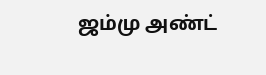ஜம்மு அண்ட்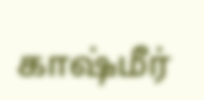காஷ்மீர்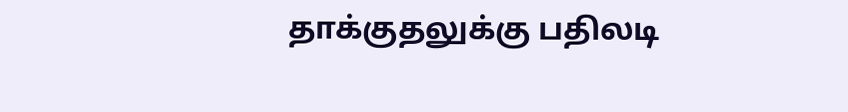தாக்குதலுக்கு பதிலடி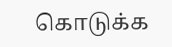கொடுக்க